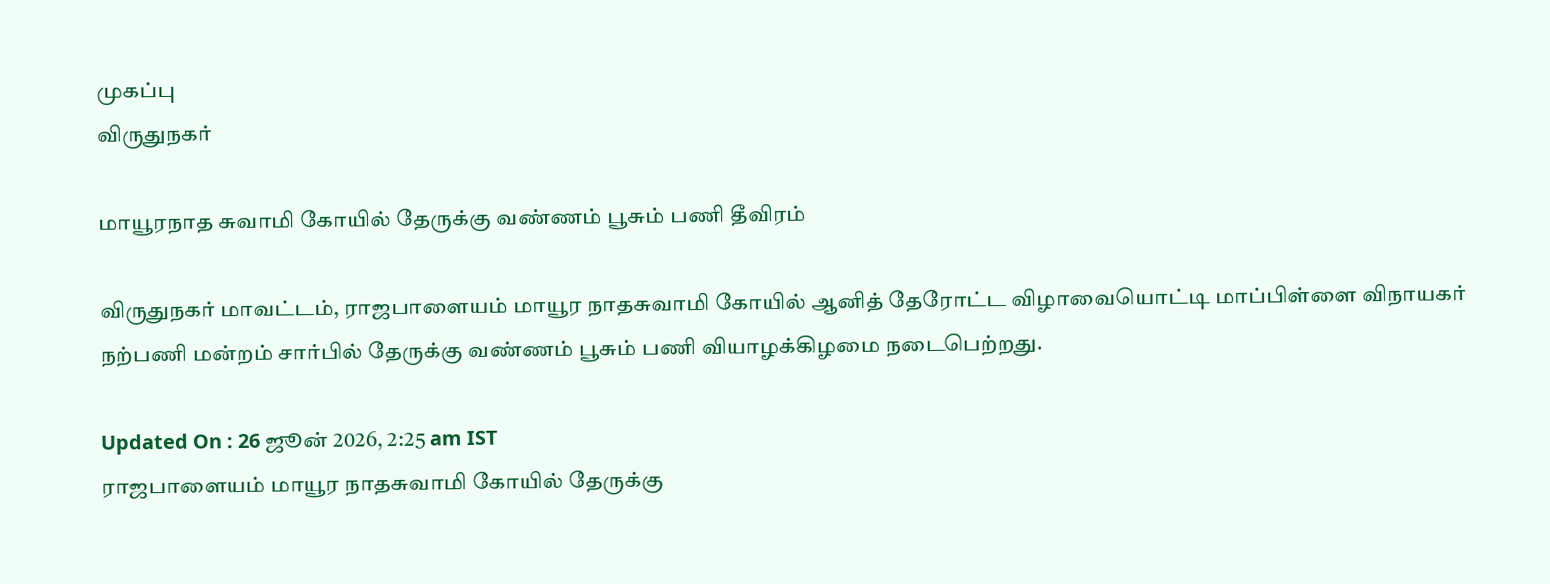முகப்பு
விருதுநகர்

மாயூரநாத சுவாமி கோயில் தேருக்கு வண்ணம் பூசும் பணி தீவிரம்

விருதுநகர் மாவட்டம், ராஜபாளையம் மாயூர நாதசுவாமி கோயில் ஆனித் தேரோட்ட விழாவையொட்டி மாப்பிள்ளை விநாயகர் நற்பணி மன்றம் சார்பில் தேருக்கு வண்ணம் பூசும் பணி வியாழக்கிழமை நடைபெற்றது.

Updated On : 26 ஜூன் 2026, 2:25 am IST
ராஜபாளையம் மாயூர நாதசுவாமி கோயில் தேருக்கு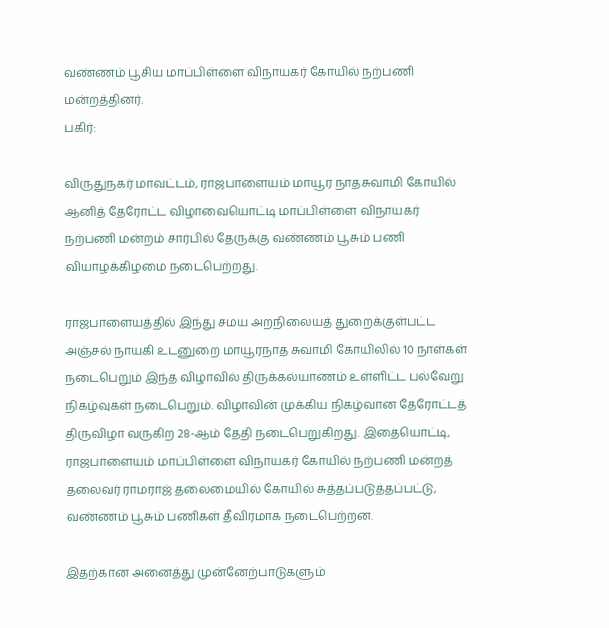வண்ணம் பூசிய மாப்பிள்ளை விநாயகர் கோயில் நற்பணி மன்றத்தினர்.
பகிர்:

விருதுநகர் மாவட்டம், ராஜபாளையம் மாயூர நாதசுவாமி கோயில் ஆனித் தேரோட்ட விழாவையொட்டி மாப்பிள்ளை விநாயகர் நற்பணி மன்றம் சார்பில் தேருக்கு வண்ணம் பூசும் பணி வியாழக்கிழமை நடைபெற்றது.

ராஜபாளையத்தில் இந்து சமய அறநிலையத் துறைக்குள்பட்ட அஞ்சல் நாயகி உடனுறை மாயூரநாத சுவாமி கோயிலில் 10 நாள்கள் நடைபெறும் இந்த விழாவில் திருக்கல்யாணம் உள்ளிட்ட பல்வேறு நிகழ்வுகள் நடைபெறும். விழாவின் முக்கிய நிகழ்வான தேரோட்டத் திருவிழா வருகிற 28-ஆம் தேதி நடைபெறுகிறது. இதையொட்டி, ராஜபாளையம் மாப்பிள்ளை விநாயகர் கோயில் நற்பணி மன்றத் தலைவர் ராமராஜ் தலைமையில் கோயில் சுத்தப்படுத்தப்பட்டு, வண்ணம் பூசும் பணிகள் தீவிரமாக நடைபெற்றன.

இதற்கான அனைத்து முன்னேற்பாடுகளும்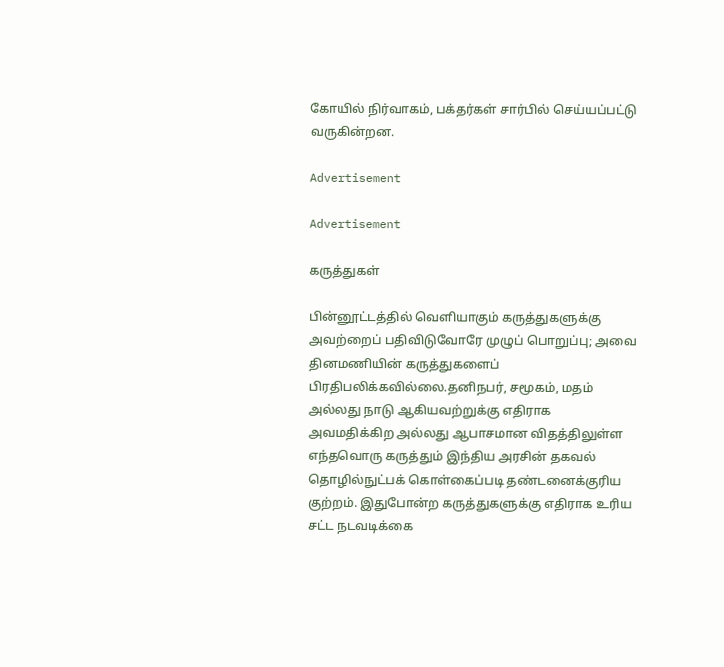கோயில் நிர்வாகம், பக்தர்கள் சார்பில் செய்யப்பட்டு வருகின்றன.

Advertisement

Advertisement

கருத்துகள்

பின்னூட்டத்தில் வெளியாகும் கருத்துகளுக்கு அவற்றைப் பதிவிடுவோரே முழுப் பொறுப்பு; அவை தினமணியின் கருத்துகளைப் பிரதிபலிக்கவில்லை.தனிநபர், சமூகம், மதம் அல்லது நாடு ஆகியவற்றுக்கு எதிராக அவமதிக்கிற அல்லது ஆபாசமான விதத்திலுள்ள எந்தவொரு கருத்தும் இந்திய அரசின் தகவல் தொழில்நுட்பக் கொள்கைப்படி தண்டனைக்குரிய குற்றம். இதுபோன்ற கருத்துகளுக்கு எதிராக உரிய சட்ட நடவடிக்கை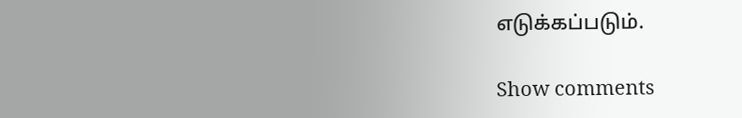எடுக்கப்படும்.

Show comments